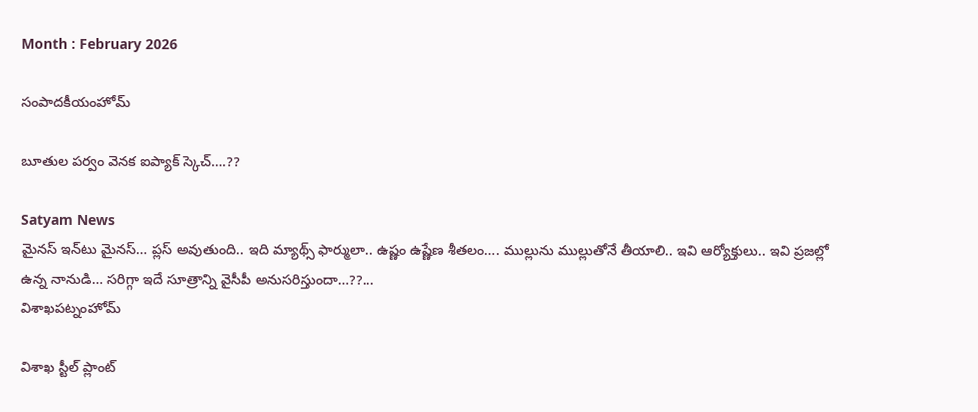Month : February 2026

సంపాదకీయంహోమ్

బూతుల పర్వం వెనక ఐప్యాక్‌ స్కెచ్‌….??

Satyam News
మైనస్‌ ఇన్‌టు మైనస్‌… ప్లస్‌ అవుతుంది.. ఇది మ్యాథ్స్‌ ఫార్ములా.. ఉష్ణం ఉష్ణేణ శీతలం…. ముల్లును ముల్లుతోనే తీయాలి.. ఇవి ఆర్యోక్తులు.. ఇవి ప్రజల్లో ఉన్న నానుడి… సరిగ్గా ఇదే సూత్రాన్ని వైసీపీ అనుసరిస్తుందా…??...
విశాఖపట్నంహోమ్

విశాఖ స్టీల్ ప్లాంట్‌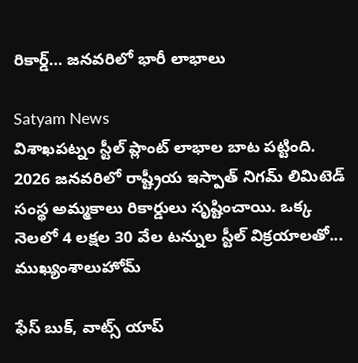రికార్డ్‌… జనవరిలో భారీ లాభాలు

Satyam News
విశాఖపట్నం స్టీల్‌ ప్లాంట్‌ లాభాల బాట పట్టింది. 2026 జనవరిలో రాష్ట్రీయ ఇస్పాత్‌ నిగమ్ లిమిటెడ్‌ సంస్థ అమ్మకాలు రికార్డులు సృష్టించాయి. ఒక్క నెలలో 4 లక్షల 30 వేల టన్నుల స్టీల్‌ విక్రయాలతో...
ముఖ్యంశాలుహోమ్

ఫేస్ బుక్, వాట్స్ యాప్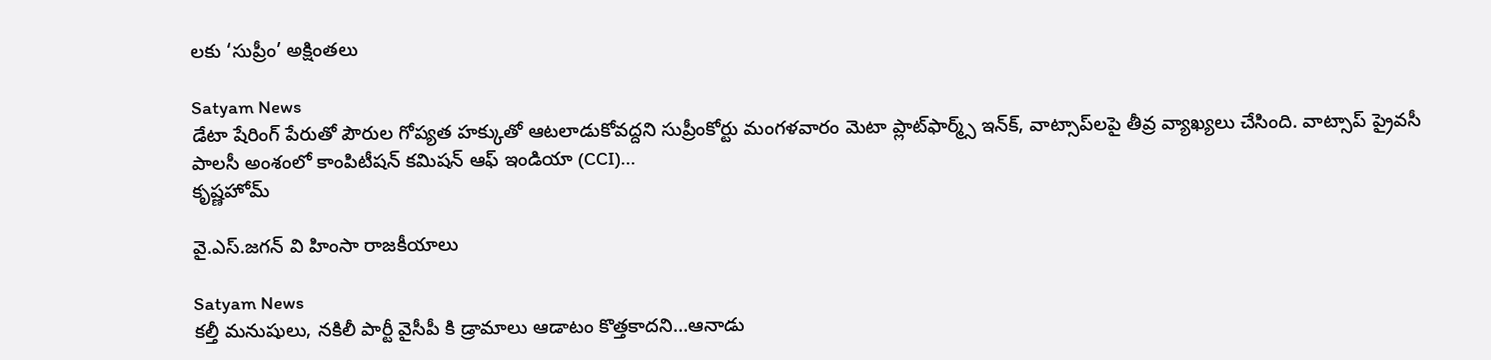లకు ‘సుప్రీం’ అక్షింతలు

Satyam News
డేటా షేరింగ్ పేరుతో పౌరుల గోప్యత హక్కుతో ఆటలాడుకోవద్దని సుప్రీంకోర్టు మంగళవారం మెటా ప్లాట్‌ఫార్మ్స్ ఇన్‌క్, వాట్సాప్‌లపై తీవ్ర వ్యాఖ్యలు చేసింది. వాట్సాప్ ప్రైవసీ పాలసీ అంశంలో కాంపిటీషన్ కమిషన్ ఆఫ్ ఇండియా (CCI)...
కృష్ణహోమ్

వై.ఎస్.జ‌గ‌న్ వి హింసా రాజకీయాలు

Satyam News
క‌ల్తీ మ‌నుషులు, నకిలీ పార్టీ వైసీపీ కి డ్రామాలు ఆడాటం కొత్త‌కాద‌ని…ఆనాడు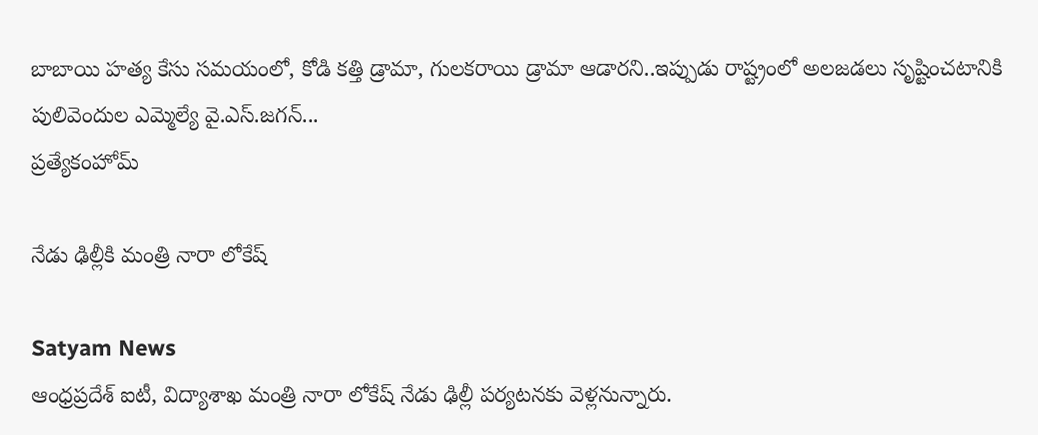బాబాయి హ‌త్య కేసు స‌మ‌యంలో, కోడి క‌త్తి డ్రామా, గుల‌క‌రాయి డ్రామా ఆడార‌ని..ఇప్పుడు రాష్ట్రంలో అల‌జ‌డ‌లు సృష్టించటానికి పులివెందుల ఎమ్మెల్యే వై.ఎస్.జ‌గ‌న్...
ప్రత్యేకంహోమ్

నేడు ఢిల్లీకి మంత్రి నారా లోకేష్

Satyam News
ఆంధ్రప్రదేశ్ ఐటీ, విద్యాశాఖ మంత్రి నారా లోకేష్ నేడు ఢిల్లీ పర్యటనకు వెళ్లనున్నారు.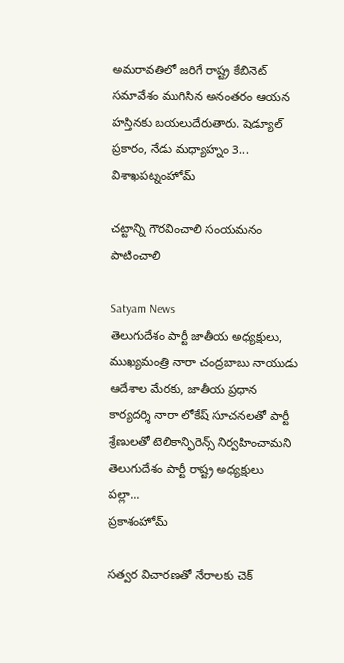అమరావతిలో జరిగే రాష్ట్ర కేబినెట్ సమావేశం ముగిసిన అనంతరం ఆయన హస్తినకు బయలుదేరుతారు. షెడ్యూల్ ప్రకారం, నేడు మధ్యాహ్నం 3...
విశాఖపట్నంహోమ్

చట్టాన్ని గౌరవించాలి సంయమనం పాటించాలి

Satyam News
తెలుగుదేశం పార్టీ జాతీయ అధ్యక్షులు, ముఖ్యమంత్రి నారా చంద్రబాబు నాయుడు ఆదేశాల మేరకు, జాతీయ ప్రధాన కార్యదర్శి నారా లోకేష్ సూచనలతో పార్టీ శ్రేణులతో టెలికాన్ఫిరెన్స్ నిర్వహించామని తెలుగుదేశం పార్టీ రాష్ట్ర అధ్యక్షులు పల్లా...
ప్రకాశంహోమ్

సత్వర విచారణతో నేరాలకు చెక్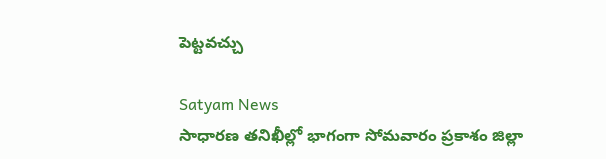పెట్టవచ్చు

Satyam News
సాధారణ తనిఖీల్లో భాగంగా సోమవారం ప్రకాశం జిల్లా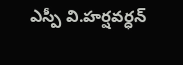ఎస్పీ వి.హర్షవర్ధన్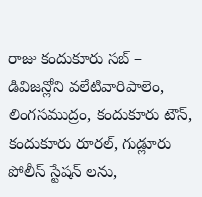రాజు కందుకూరు సబ్ – డివిజన్లోని వలేటివారిపాలెం, లింగసముద్రం, కందుకూరు టౌన్, కందుకూరు రూరల్, గుడ్లూరు పోలీస్ స్టేషన్‌ లను,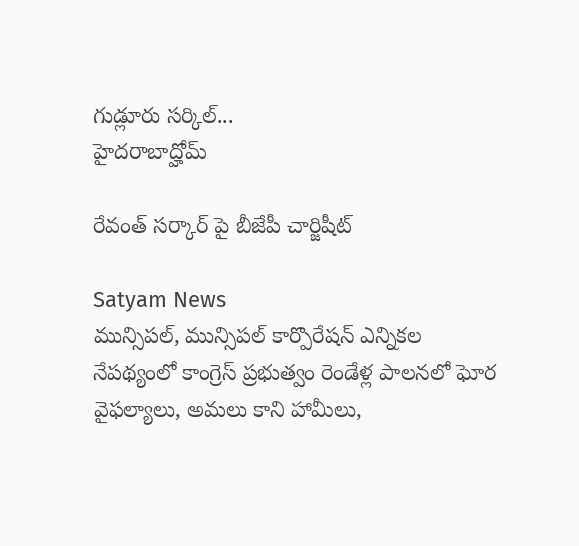గుడ్లూరు సర్కిల్...
హైదరాబాద్హోమ్

రేవంత్ సర్కార్ పై బీజేపీ చార్జిషీట్

Satyam News
మున్సిపల్‌, మున్సిపల్‌ కార్పొరేషన్‌ ఎన్నికల నేపథ్యంలో కాంగ్రెస్‌ ప్రభుత్వం రెండేళ్ల పాలనలో ఘోర వైఫల్యాలు, అమలు కాని హామీలు,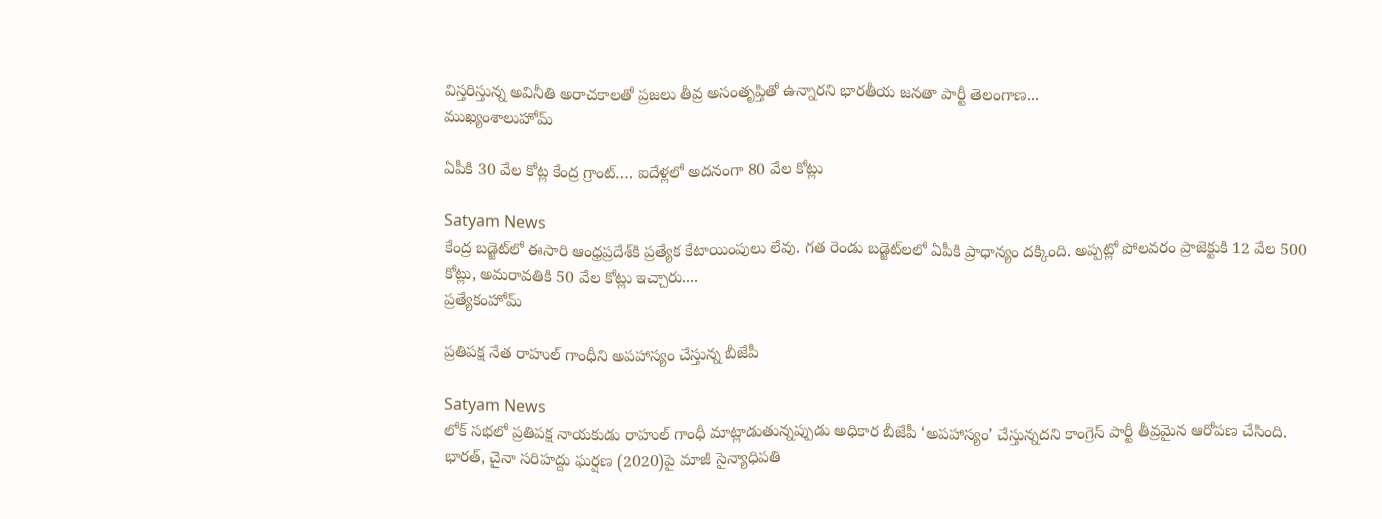విస్తరిస్తున్న అవినీతి అరాచకాలతో ప్రజలు తీవ్ర అసంతృప్తితో ఉన్నారని భారతీయ జనతా పార్టీ తెలంగాణ...
ముఖ్యంశాలుహోమ్

ఏపీకి 30 వేల కోట్ల కేంద్ర గ్రాంట్‌…. ఐదేళ్లలో అదనంగా 80 వేల కోట్లు

Satyam News
కేంద్ర బడ్జెట్‌లో ఈసారి ఆంధ్రప్రదేశ్‌కి ప్రత్యేక కేటాయింపులు లేవు. గత రెండు బడ్జెట్‌లలో ఏపీకి ప్రాధాన్యం దక్కింది. అప్పట్లో పోలవరం ప్రాజెక్టుకి 12 వేల 500 కోట్లు, అమరావతికి 50 వేల కోట్లు ఇచ్చారు....
ప్రత్యేకంహోమ్

ప్రతిపక్ష నేత రాహుల్ గాంధీని అపహాస్యం చేస్తున్న బీజేపీ

Satyam News
లోక్ సభలో ప్రతిపక్ష నాయకుడు రాహుల్ గాంధీ మాట్లాడుతున్నప్పుడు అధికార బీజేపీ ‘అపహాస్యం’ చేస్తున్నదని కాంగ్రెస్ పార్టీ తీవ్రమైన ఆరోపణ చేసింది. భారత్, చైనా సరిహద్దు ఘర్షణ (2020)పై మాజీ సైన్యాధిపతి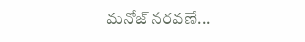మనోజ్ నరవణే...